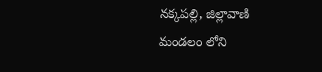నక్కపల్లి, జిల్లావాణి
మండలం లోని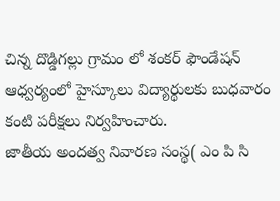చిన్న దొడ్డిగల్లు గ్రామం లో శంకర్ ఫౌండేషన్ ఆధ్వర్యంలో హైస్కూలు విద్యార్థులకు బుధవారం కంటి పరీక్షలు నిర్వహించారు.
జాతీయ అందత్వ నివారణ సంస్థ( ఎం పి సి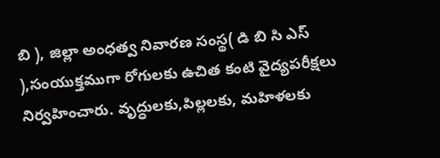బి ), జిల్లా అంధత్వ నివారణ సంస్థ( డి బి సి ఎస్ ),సంయుక్తముగా రోగులకు ఉచిత కంటి వైద్యపరీక్షలు నిర్వహించారు. వృద్ధులకు,పిల్లలకు, మహిళలకు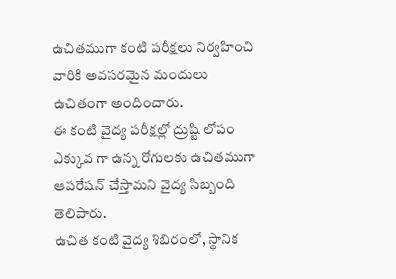ఉచితముగా కంటి పరీక్షలు నిర్వహించి వారికి అవసరమైన మందులు ఉచితంగా అందించారు.
ఈ కంటి వైద్య పరీక్షల్లో ద్రుష్టి లోపం ఎక్కువ గా ఉన్న రోగులకు ఉచితముగా ఆపరేషన్ చేస్తామని వైద్య సిబ్బంది తెలిపారు.
ఉచిత కంటి వైద్య శిబిరంలో, స్థానిక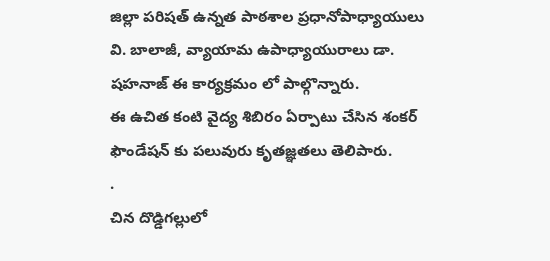జిల్లా పరిషత్ ఉన్నత పాఠశాల ప్రధానోపాధ్యాయులు వి. బాలాజీ, వ్యాయామ ఉపాధ్యాయురాలు డా. షహనాజ్ ఈ కార్యక్రమం లో పాల్గొన్నారు.
ఈ ఉచిత కంటి వైద్య శిబిరం ఏర్పాటు చేసిన శంకర్ ఫౌండేషన్ కు పలువురు కృతజ్ఞతలు తెలిపారు.
.
చిన దొడ్డిగల్లులో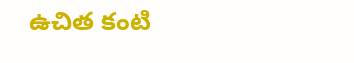ఉచిత కంటి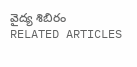వైద్య శిబిరం
RELATED ARTICLES